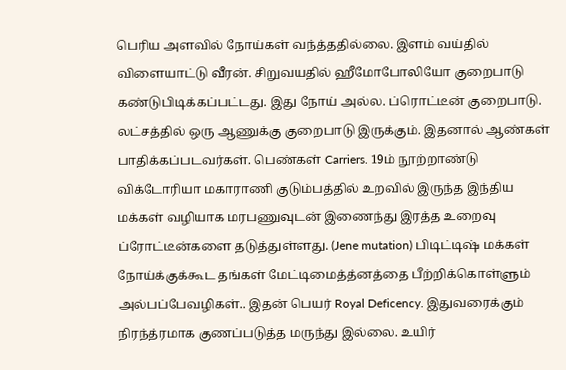பெரிய அளவில் நோய்கள் வந்த்ததில்லை. இளம் வய்தில் விளையாட்டு வீரன். சிறுவயதில் ஹீமோபோலியோ குறைபாடு கண்டுபிடிக்கப்பட்டது. இது நோய் அல்ல. ப்ரொட்டீன் குறைபாடு. லட்சத்தில் ஒரு ஆணுக்கு குறைபாடு இருக்கும். இதனால் ஆண்கள் பாதிக்கப்படவர்கள். பெண்கள் Carriers. 19ம் நூற்றாண்டு விக்டோரியா மகாராணி குடும்பத்தில் உறவில் இருந்த இந்திய மக்கள் வழியாக மரபணுவுடன் இணைந்து இரத்த உறைவு ப்ரோட்டீன்களை தடுத்துள்ளது. (Jene mutation) பிடிட்டிஷ் மக்கள் நோய்க்குக்கூட தங்கள் மேட்டிமைத்த்னத்தை பீற்றிக்கொள்ளும் அல்பப்பேவழிகள்.. இதன் பெயர் Royal Deficency. இதுவரைக்கும் நிரந்த்ரமாக குணப்படுத்த மருந்து இல்லை. உயிர்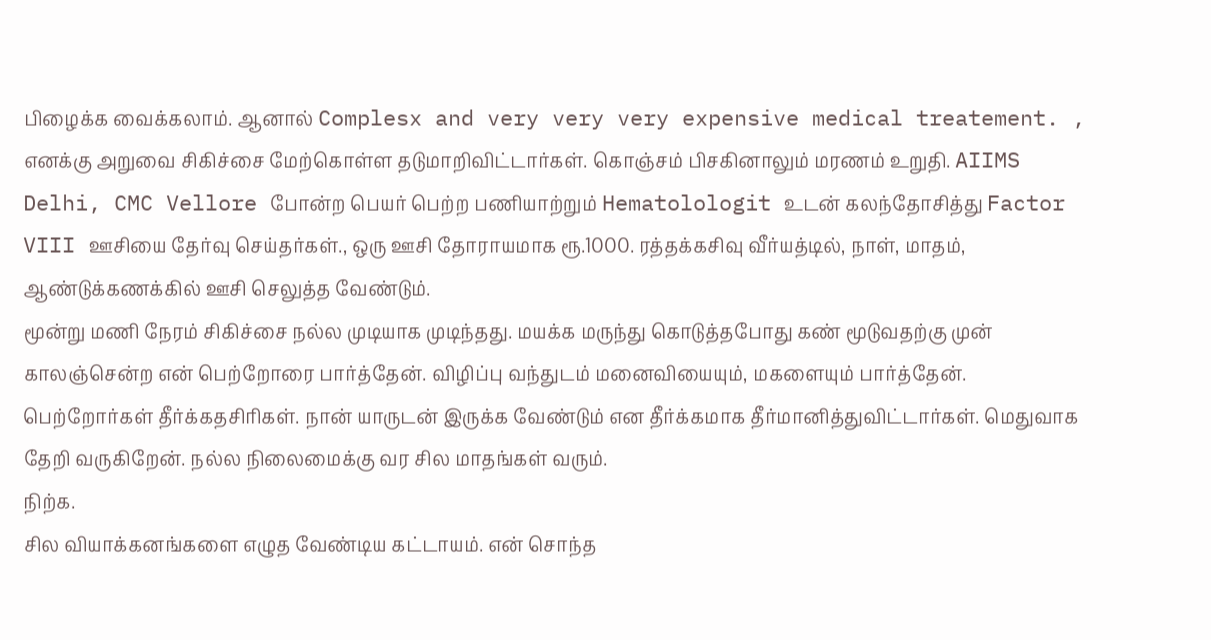பிழைக்க வைக்கலாம். ஆனால் Complesx and very very very expensive medical treatement. ,
எனக்கு அறுவை சிகிச்சை மேற்கொள்ள தடுமாறிவிட்டார்கள். கொஞ்சம் பிசகினாலும் மரணம் உறுதி. AIIMS Delhi, CMC Vellore போன்ற பெயர் பெற்ற பணியாற்றும் Hematolologit உடன் கலந்தோசித்து Factor VIII ஊசியை தேர்வு செய்தர்கள்., ஒரு ஊசி தோராயமாக ரூ.1000. ரத்தக்கசிவு வீர்யத்டில், நாள், மாதம், ஆண்டுக்கணக்கில் ஊசி செலுத்த வேண்டும்.
மூன்று மணி நேரம் சிகிச்சை நல்ல முடியாக முடிந்தது. மயக்க மருந்து கொடுத்தபோது கண் மூடுவதற்கு முன் காலஞ்சென்ற என் பெற்றோரை பார்த்தேன். விழிப்பு வந்துடம் மனைவியையும், மகளையும் பார்த்தேன். பெற்றோர்கள் தீர்க்கதசிரிகள். நான் யாருடன் இருக்க வேண்டும் என தீர்க்கமாக தீர்மானித்துவிட்டார்கள். மெதுவாக தேறி வருகிறேன். நல்ல நிலைமைக்கு வர சில மாதங்கள் வரும்.
நிற்க.
சில வியாக்கனங்களை எழுத வேண்டிய கட்டாயம். என் சொந்த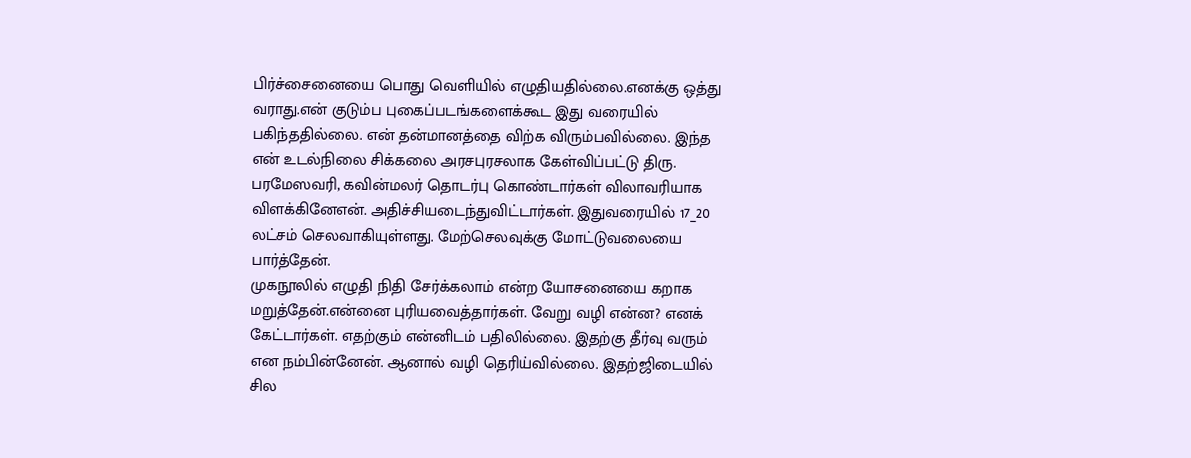பிர்ச்சைனையை பொது வெளியில் எழுதியதில்லை.எனக்கு ஒத்து வராது.என் குடும்ப புகைப்படங்களைக்கூட இது வரையில் பகிந்ததில்லை. என் தன்மானத்தை விற்க விரும்பவில்லை. இந்த என் உடல்நிலை சிக்கலை அரசபுரசலாக கேள்விப்பட்டு திரு. பரமேஸவரி, கவின்மலர் தொடர்பு கொண்டார்கள் விலாவரியாக விளக்கினேஎன். அதிச்சியடைந்துவிட்டார்கள். இதுவரையில் 17_20 லட்சம் செலவாகியுள்ளது. மேற்செலவுக்கு மோட்டுவலையை பார்த்தேன்.
முகநூலில் எழுதி நிதி சேர்க்கலாம் என்ற யோசனையை கறாக மறுத்தேன்.என்னை புரியவைத்தார்கள். வேறு வழி என்ன? எனக் கேட்டார்கள். எதற்கும் என்னிடம் பதிலில்லை. இதற்கு தீர்வு வரும் என நம்பின்னேன். ஆனால் வழி தெரிய்வில்லை. இதற்ஜிடையில் சில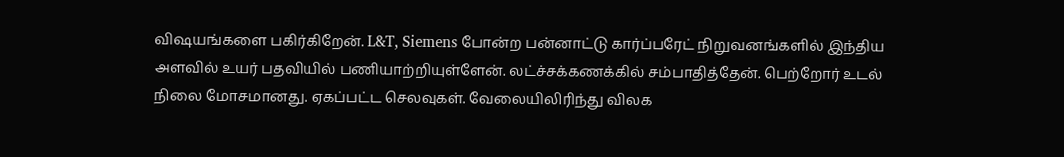விஷயங்களை பகிர்கிறேன். L&T, Siemens போன்ற பன்னாட்டு கார்ப்பரேட் நிறுவனங்களில் இந்திய அளவில் உயர் பதவியில் பணியாற்றியுள்ளேன். லட்ச்சக்கணக்கில் சம்பாதித்தேன். பெற்றோர் உடல் நிலை மோசமானது. ஏகப்பட்ட செலவுகள். வேலையிலிரிந்து விலக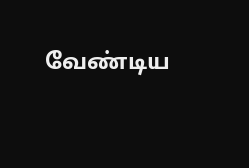வேண்டிய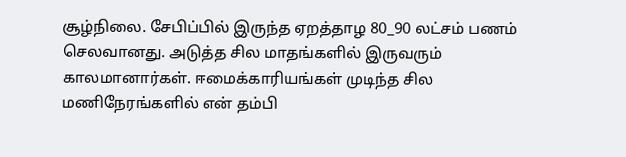சூழ்நிலை. சேபிப்பில் இருந்த ஏறத்தாழ 80_90 லட்சம் பணம் செலவானது. அடுத்த சில மாதங்களில் இருவரும் காலமானார்கள். ஈமைக்காரியங்கள் முடிந்த சில மணிநேரங்களில் என் தம்பி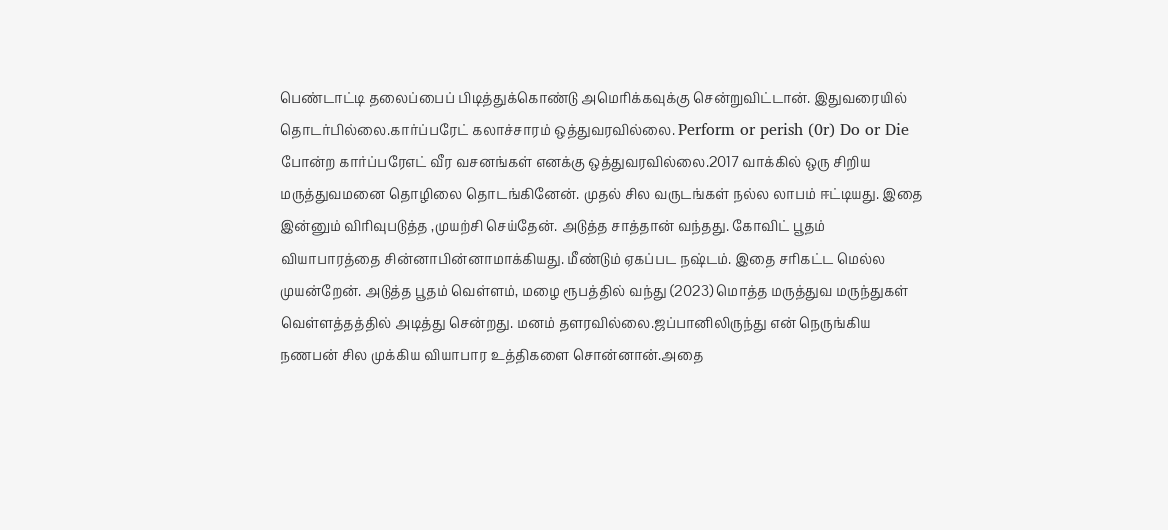பெண்டாட்டி தலைப்பைப் பிடித்துக்கொண்டு அமெரிக்கவுக்கு சென்றுவிட்டான். இதுவரையில் தொடர்பில்லை.கார்ப்பரேட் கலாச்சாரம் ஒத்துவரவில்லை. Perform or perish (0r) Do or Die போன்ற கார்ப்பரேஎட் வீர வசனங்கள் எனக்கு ஒத்துவரவில்லை.2017 வாக்கில் ஒரு சிறிய மருத்துவமனை தொழிலை தொடங்கினேன். முதல் சில வருடங்கள் நல்ல லாபம் ஈட்டியது. இதை இன்னும் விரிவுபடுத்த ,முயற்சி செய்தேன். அடுத்த சாத்தான் வந்தது. கோவிட் பூதம் வியாபாரத்தை சின்னாபின்னாமாக்கியது. மீண்டும் ஏகப்பட நஷ்டம். இதை சரிகட்ட மெல்ல முயன்றேன். அடுத்த பூதம் வெள்ளம், மழை ரூபத்தில் வந்து (2023) மொத்த மருத்துவ மருந்துகள் வெள்ளத்தத்தில் அடித்து சென்றது. மனம் தளரவில்லை.ஜப்பானிலிருந்து என் நெருங்கிய நணபன் சில முக்கிய வியாபார உத்திகளை சொன்னான்.அதை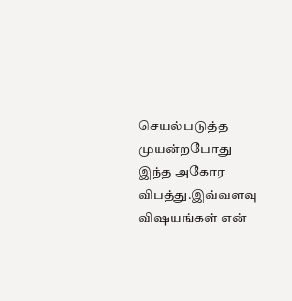செயல்படுத்த முயன்றபோது இந்த அகோர விபத்து.இவ்வளவு விஷயங்கள் என்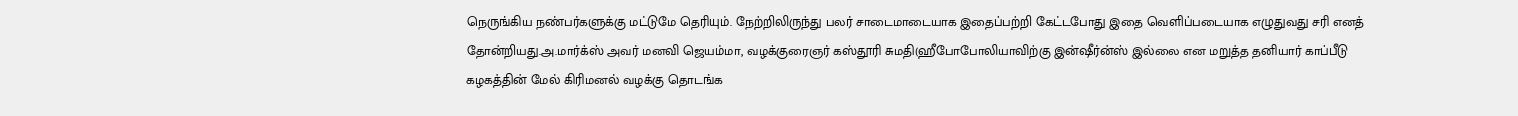நெருங்கிய நண்பர்களுக்கு மட்டுமே தெரியும். நேற்றிலிருந்து பலர் சாடைமாடையாக இதைப்பற்றி கேட்டபோது இதை வெளிப்படையாக எழுதுவது சரி எனத் தோன்றியது.அ.மார்க்ஸ் அவர் மனவி ஜெயம்மா, வழக்குரைஞர் கஸ்தூரி சுமதி(ஹீபோபோலியாவிற்கு இன்ஷீர்ன்ஸ் இல்லை என மறுத்த தனியார் காப்பீடு கழகத்தின் மேல் கிரிமனல் வழக்கு தொடங்க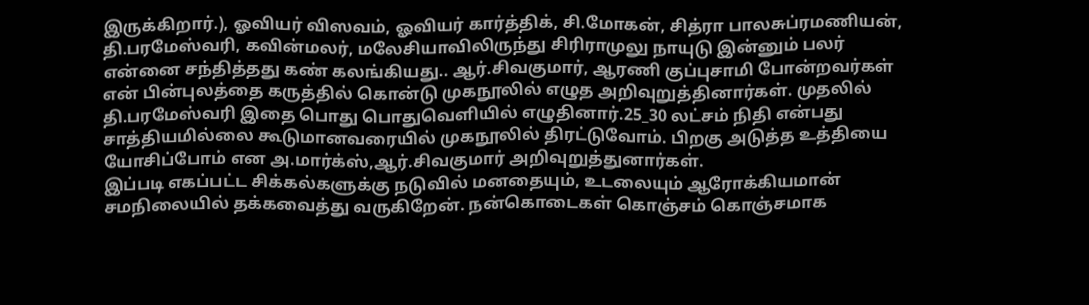இருக்கிறார்.), ஓவியர் விஸவம், ஓவியர் கார்த்திக், சி.மோகன், சித்ரா பாலசுப்ரமணியன், தி.பரமேஸ்வரி, கவின்மலர், மலேசியாவிலிருந்து சிரிராமுலு நாயுடு இன்னும் பலர் என்னை சந்தித்தது கண் கலங்கியது.. ஆர்.சிவகுமார், ஆரணி குப்புசாமி போன்றவர்கள் என் பின்புலத்தை கருத்தில் கொன்டு முகநூலில் எழுத அறிவுறுத்தினார்கள். முதலில் தி.பரமேஸ்வரி இதை பொது பொதுவெளியில் எழுதினார்.25_30 லட்சம் நிதி என்பது சாத்தியமில்லை கூடுமானவரையில் முகநூலில் திரட்டுவோம். பிறகு அடுத்த உத்தியை யோசிப்போம் என அ.மார்க்ஸ்,ஆர்.சிவகுமார் அறிவுறுத்துனார்கள்.
இப்படி எகப்பட்ட சிக்கல்களுக்கு நடுவில் மனதையும், உடலையும் ஆரோக்கியமான் சமநிலையில் தக்கவைத்து வருகிறேன். நன்கொடைகள் கொஞ்சம் கொஞ்சமாக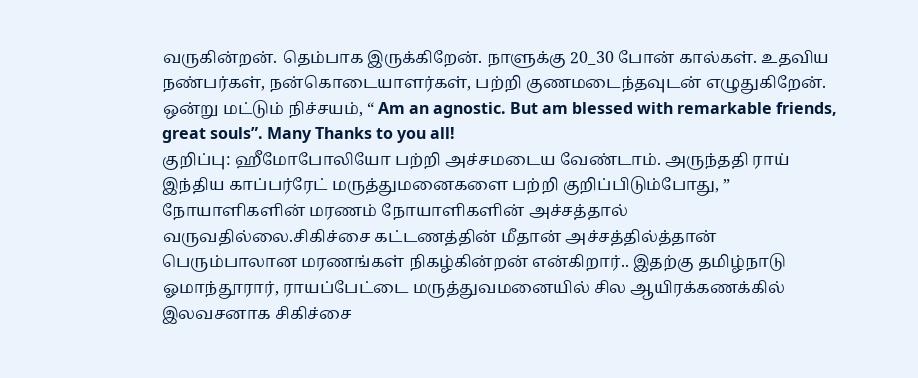வருகின்றன். தெம்பாக இருக்கிறேன். நாளுக்கு 20_30 போன் கால்கள். உதவிய நண்பர்கள், நன்கொடையாளர்கள், பற்றி குணமடைந்தவுடன் எழுதுகிறேன். ஒன்று மட்டும் நிச்சயம், “ Am an agnostic. But am blessed with remarkable friends, great souls”. Many Thanks to you all!
குறிப்பு: ஹீமோபோலியோ பற்றி அச்சமடைய வேண்டாம். அருந்ததி ராய் இந்திய காப்பர்ரேட் மருத்துமனைகளை பற்றி குறிப்பிடும்போது, ” நோயாளிகளின் மரணம் நோயாளிகளின் அச்சத்தால் வருவதில்லை.சிகிச்சை கட்டணத்தின் மீதான் அச்சத்தில்த்தான் பெரும்பாலான மரணங்கள் நிகழ்கின்றன் என்கிறார்.. இதற்கு தமிழ்நாடு ஓமாந்தூரார், ராயப்பேட்டை மருத்துவமனையில் சில ஆயிரக்கணக்கில் இலவசனாக சிகிச்சை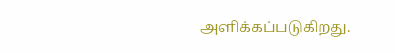அளிக்கப்படுகிறது.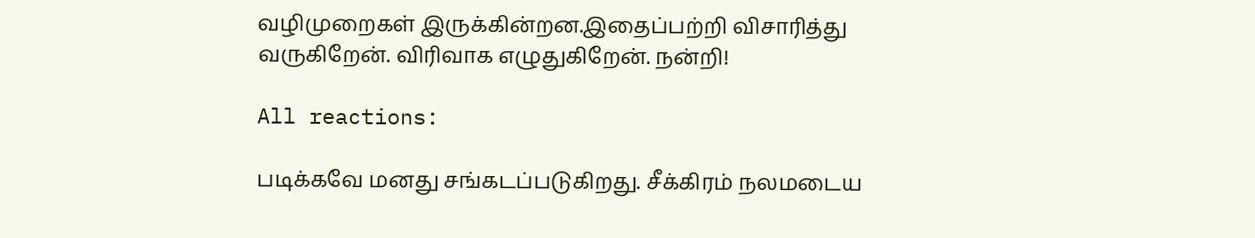வழிமுறைகள் இருக்கின்றன.இதைப்பற்றி விசாரித்து வருகிறேன். விரிவாக எழுதுகிறேன். நன்றி!

All reactions:

படிக்கவே மனது சங்கடப்படுகிறது. சீக்கிரம் நலமடைய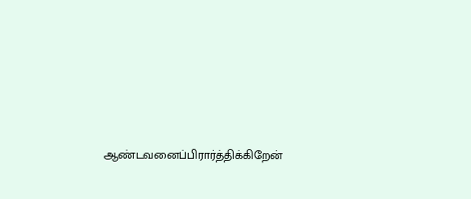ஆண்டவனைப்பிரார்த்திக்கிறேன்